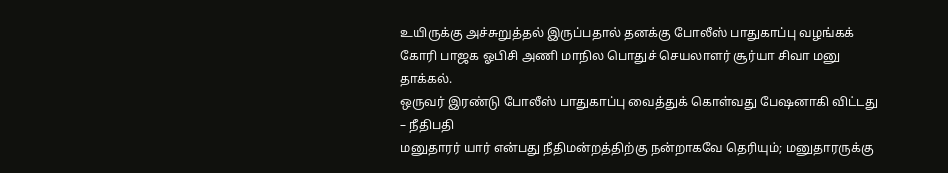உயிருக்கு அச்சுறுத்தல் இருப்பதால் தனக்கு போலீஸ் பாதுகாப்பு வழங்கக் கோரி பாஜக ஓபிசி அணி மாநில பொதுச் செயலாளர் சூர்யா சிவா மனு தாக்கல்.
ஒருவர் இரண்டு போலீஸ் பாதுகாப்பு வைத்துக் கொள்வது பேஷனாகி விட்டது – நீதிபதி
மனுதாரர் யார் என்பது நீதிமன்றத்திற்கு நன்றாகவே தெரியும்; மனுதாரருக்கு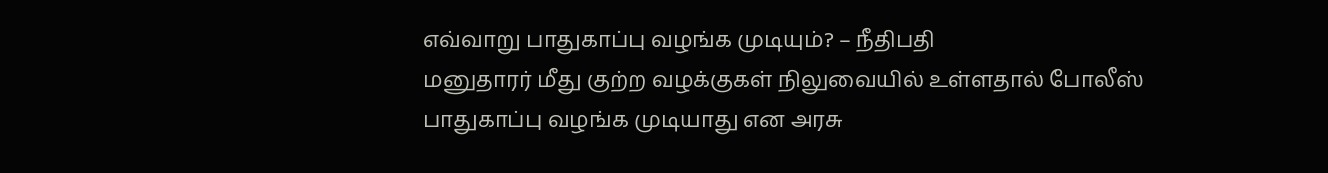எவ்வாறு பாதுகாப்பு வழங்க முடியும்? – நீதிபதி
மனுதாரர் மீது குற்ற வழக்குகள் நிலுவையில் உள்ளதால் போலீஸ் பாதுகாப்பு வழங்க முடியாது என அரசு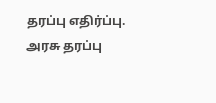தரப்பு எதிர்ப்பு.
அரசு தரப்பு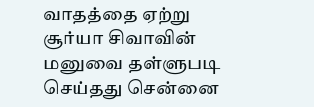வாதத்தை ஏற்று சூர்யா சிவாவின் மனுவை தள்ளுபடி செய்தது சென்னை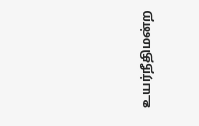உயர்நீதிமன்ற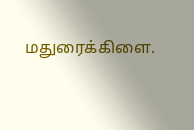மதுரைக்கிளை.